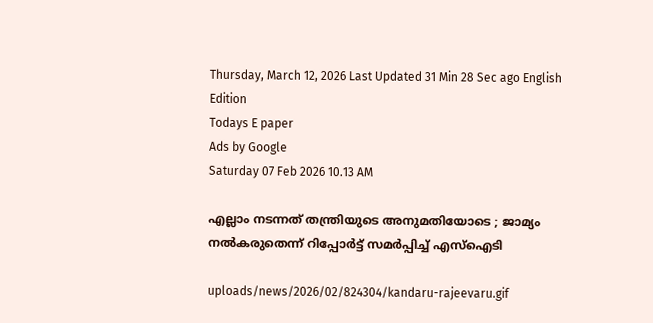Thursday, March 12, 2026 Last Updated 31 Min 28 Sec ago English Edition
Todays E paper
Ads by Google
Saturday 07 Feb 2026 10.13 AM

എല്ലാം നടന്നത് തന്ത്രിയുടെ അനുമതിയോടെ ; ജാമ്യം നല്‍കരുതെന്ന് റിപ്പോര്‍ട്ട് സമര്‍പ്പിച്ച് എസ്‌ഐടി

uploads/news/2026/02/824304/kandaru-rajeevaru.gif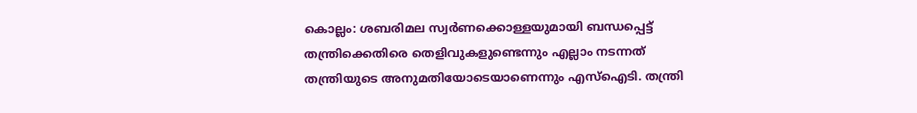കൊല്ലം: ശബരിമല സ്വര്‍ണക്കൊള്ളയുമായി ബന്ധപ്പെട്ട് തന്ത്രിക്കെതിരെ തെളിവുകളുണ്ടെന്നും എല്ലാം നടന്നത് തന്ത്രിയുടെ അനുമതിയോടെയാണെന്നും എസ്ഐടി. തന്ത്രി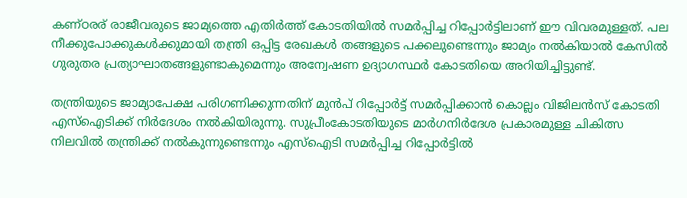കണ്ഠരര് രാജീവരുടെ ജാമ്യത്തെ എതിര്‍ത്ത് കോടതിയില്‍ സമര്‍പ്പിച്ച റിപ്പോര്‍ട്ടിലാണ് ഈ വിവരമുള്ളത്. പല നീക്കുപോക്കുകള്‍ക്കുമായി തന്ത്രി ഒപ്പിട്ട രേഖകള്‍ തങ്ങളുടെ പക്കലുണ്ടെന്നും ജാമ്യം നല്‍കിയാല്‍ കേസില്‍ ഗുരുതര പ്രത്യാഘാതങ്ങളുണ്ടാകുമെന്നും അന്വേഷണ ഉദ്യാഗസ്ഥര്‍ കോടതിയെ അറിയിച്ചിട്ടുണ്ട്.

തന്ത്രിയുടെ ജാമ്യാപേക്ഷ പരിഗണിക്കുന്നതിന് മുന്‍പ് റിപ്പോര്‍ട്ട് സമര്‍പ്പിക്കാന്‍ കൊല്ലം വിജിലന്‍സ് കോടതി എസ്ഐടിക്ക് നിര്‍ദേശം നല്‍കിയിരുന്നു. സുപ്രീംകോടതിയുടെ മാര്‍ഗനിര്‍ദേശ പ്രകാരമുള്ള ചികിത്സ നിലവില്‍ തന്ത്രിക്ക് നല്‍കുന്നുണ്ടെന്നും എസ്ഐടി സമര്‍പ്പിച്ച റിപ്പോര്‍ട്ടില്‍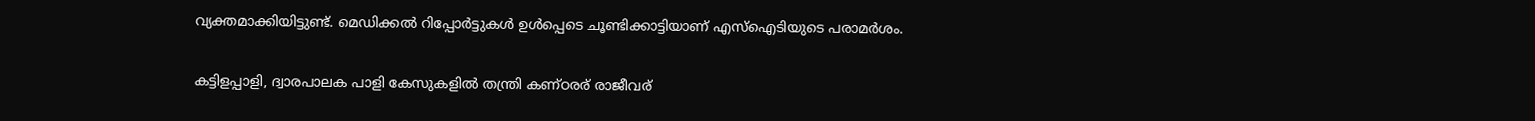വ്യക്തമാക്കിയിട്ടുണ്ട്. മെഡിക്കല്‍ റിപ്പോര്‍ട്ടുകള്‍ ഉള്‍പ്പെടെ ചൂണ്ടിക്കാട്ടിയാണ് എസ്ഐടിയുടെ പരാമര്‍ശം.

കട്ടിളപ്പാളി, ദ്വാരപാലക പാളി കേസുകളില്‍ തന്ത്രി കണ്ഠരര് രാജീവര്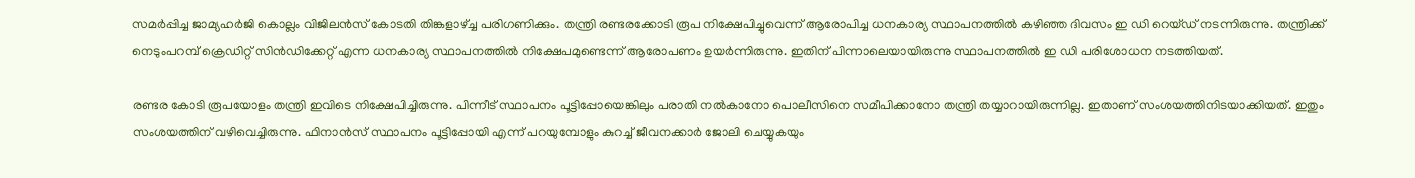സമര്‍പ്പിച്ച ജാമ്യഹര്‍ജി കൊല്ലം വിജിലന്‍സ് കോടതി തിങ്കളാഴ്ച്ച പരിഗണിക്കും. തന്ത്രി രണ്ടരക്കോടി രൂപ നിക്ഷേപിച്ചുവെന്ന് ആരോപിച്ച ധനകാര്യ സ്ഥാപനത്തില്‍ കഴിഞ്ഞ ദിവസം ഇ ഡി റെയ്ഡ് നടന്നിരുന്നു. തന്ത്രിക്ക് നെടുംപറമ്പ് ക്രെഡിറ്റ് സിന്‍ഡിക്കേറ്റ് എന്ന ധനകാര്യ സ്ഥാപനത്തില്‍ നിക്ഷേപമുണ്ടെന്ന് ആരോപണം ഉയര്‍ന്നിരുന്നു. ഇതിന് പിന്നാലെയായിരുന്നു സ്ഥാപനത്തില്‍ ഇ ഡി പരിശോധന നടത്തിയത്.

രണ്ടര കോടി രൂപയോളം തന്ത്രി ഇവിടെ നിക്ഷേപിച്ചിരുന്നു. പിന്നീട് സ്ഥാപനം പൂട്ടിപ്പോയെങ്കിലും പരാതി നല്‍കാനോ പൊലീസിനെ സമീപിക്കാനോ തന്ത്രി തയ്യാറായിരുന്നില്ല. ഇതാണ് സംശയത്തിനിടയാക്കിയത്. ഇതും സംശയത്തിന് വഴിവെച്ചിരുന്നു. ഫിനാന്‍സ് സ്ഥാപനം പൂട്ടിപ്പോയി എന്ന് പറയുമ്പോളും കുറച്ച് ജീവനക്കാര്‍ ജോലി ചെയ്യുകയും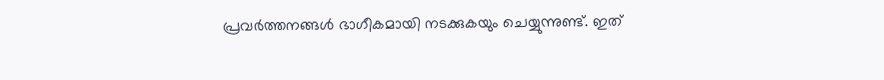പ്രവര്‍ത്തനങ്ങള്‍ ഭാഗീകമായി നടക്കുകയും ചെയ്യുന്നുണ്ട്. ഇത്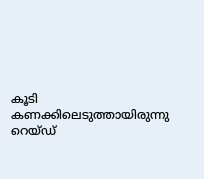കൂടി കണക്കിലെടുത്തായിരുന്നു റെയ്ഡ്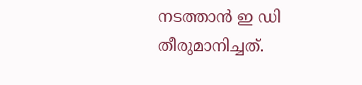നടത്താന്‍ ഇ ഡി തീരുമാനിച്ചത്.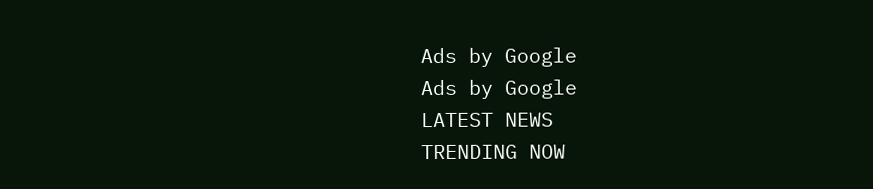Ads by Google
Ads by Google
LATEST NEWS
TRENDING NOW